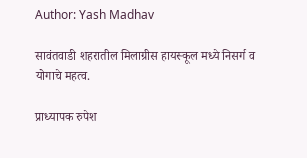Author: Yash Madhav

सावंतवाडी शहरातील मिलाग्रीस हायस्कूल मध्ये निसर्ग व योगाचे महत्व.

प्राध्यापक रुपेश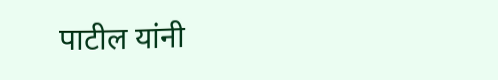पाटील यांनी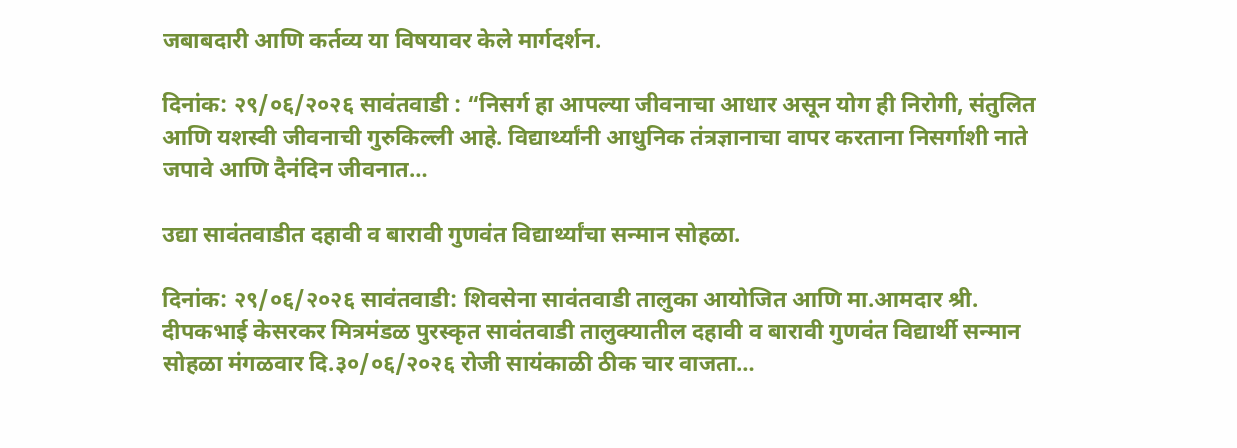जबाबदारी आणि कर्तव्य या विषयावर केले मार्गदर्शन.

दिनांक: २९/०६/२०२६ सावंतवाडी : “निसर्ग हा आपल्या जीवनाचा आधार असून योग ही निरोगी, संतुलित आणि यशस्वी जीवनाची गुरुकिल्ली आहे. विद्यार्थ्यांनी आधुनिक तंत्रज्ञानाचा वापर करताना निसर्गाशी नाते जपावे आणि दैनंदिन जीवनात…

उद्या सावंतवाडीत दहावी व बारावी गुणवंत विद्यार्थ्यांचा सन्मान सोहळा.

दिनांक: २९/०६/२०२६ सावंतवाडी: शिवसेना सावंतवाडी तालुका आयोजित आणि मा.आमदार श्री. दीपकभाई केसरकर मित्रमंडळ पुरस्कृत सावंतवाडी तालुक्यातील दहावी व बारावी गुणवंत विद्यार्थी सन्मान सोहळा मंगळवार दि.३०/०६/२०२६ रोजी सायंकाळी ठीक चार वाजता…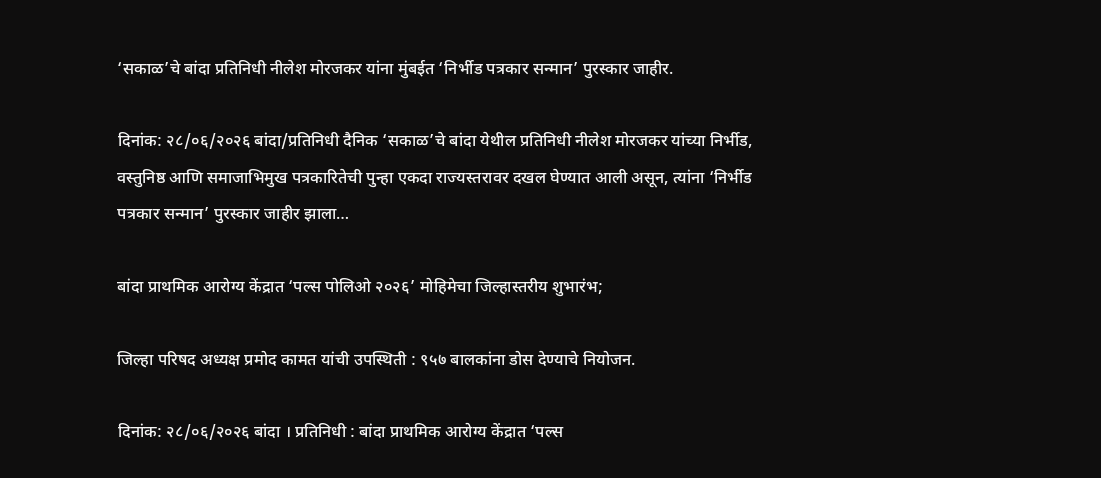‘सकाळ’चे बांदा प्रतिनिधी नीलेश मोरजकर यांना मुंबईत ‘निर्भीड पत्रकार सन्मान’ पुरस्कार जाहीर.

दिनांक: २८/०६/२०२६ बांदा/प्रतिनिधी दैनिक ‘सकाळ’चे बांदा येथील प्रतिनिधी नीलेश मोरजकर यांच्या निर्भीड, वस्तुनिष्ठ आणि समाजाभिमुख पत्रकारितेची पुन्हा एकदा राज्यस्तरावर दखल घेण्यात आली असून, त्यांना ‘निर्भीड पत्रकार सन्मान’ पुरस्कार जाहीर झाला…

बांदा प्राथमिक आरोग्य केंद्रात ‘पल्स पोलिओ २०२६’ मोहिमेचा जिल्हास्तरीय शुभारंभ;

जिल्हा परिषद अध्यक्ष प्रमोद कामत यांची उपस्थिती : ९५७ बालकांना डोस देण्याचे नियोजन.

दिनांक: २८/०६/२०२६ बांदा । प्रतिनिधी : बांदा प्राथमिक आरोग्य केंद्रात ‘पल्स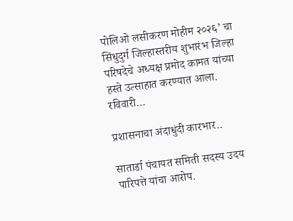पोलिओ लसीकरण मोहीम २०२६’ चा सिंधुदुर्ग जिल्हास्तरीय शुभारंभ जिल्हा परिषदेचे अध्यक्ष प्रमोद कामत यांच्या हस्ते उत्साहात करण्यात आला. रविवारी…

प्रशासनाचा अंदाधुंदी कारभार..

सातार्डा पंचायत समिती सदस्य उदय पारिपत्ते यांचा आरोप.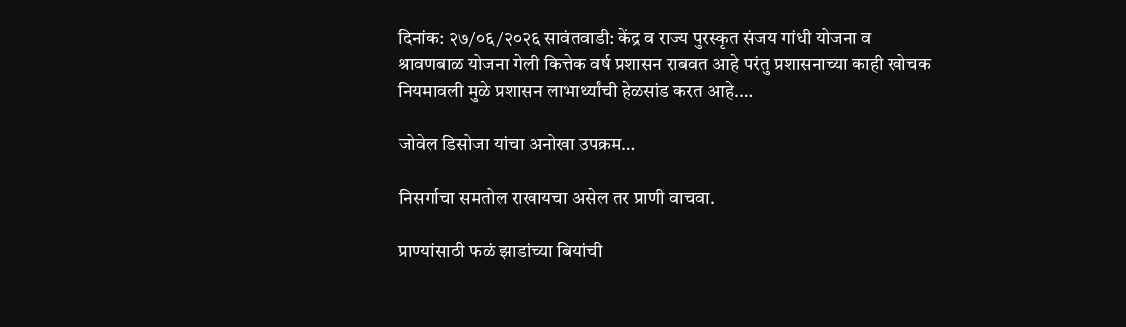दिनांक: २७/०६/२०२६ सावंतवाडी: केंद्र व राज्य पुरस्कृत संजय गांधी योजना व श्रावणबाळ योजना गेली कित्तेक वर्ष प्रशासन राबवत आहे परंतु प्रशासनाच्या काही खोचक नियमावली मुळे प्रशासन लाभार्थ्यांची हेळसांड करत आहे.…

जोवेल डिसोजा यांचा अनोखा उपक्रम…

निसर्गाचा समतोल राखायचा असेल तर प्राणी वाचवा.

प्राण्यांसाठी फळं झाडांच्या बियांची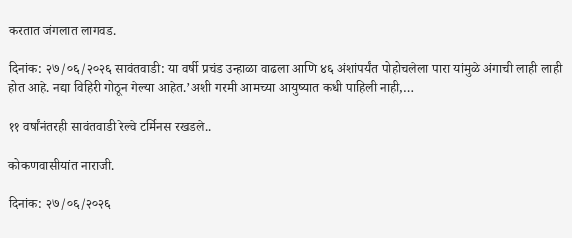करतात जंगलात लागवड.

दिनांक: २७/०६/२०२६ सावंतवाडी: या वर्षी प्रचंड उन्हाळा वाढला आणि ४६ अंशांपर्यंत पोहोचलेला पारा यांमुळे अंगाची लाही लाही होत आहे. नद्या विहिरी गोठून गेल्या आहेत.’अशी गरमी आमच्या आयुष्यात कधी पाहिली नाही,…

११ वर्षांनंतरही सावंतवाडी रेल्वे टर्मिनस रखडले..

कोकणवासीयांत नाराजी.

दिनांक: २७/०६/२०२६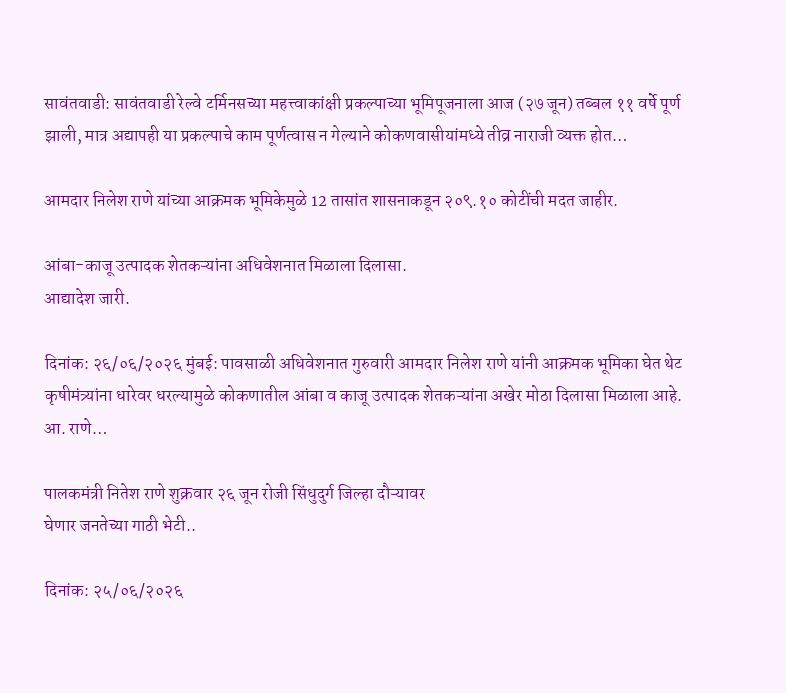सावंतवाडी: सावंतवाडी रेल्वे टर्मिनसच्या महत्त्वाकांक्षी प्रकल्पाच्या भूमिपूजनाला आज (२७ जून) तब्बल ११ वर्षे पूर्ण झाली, मात्र अद्यापही या प्रकल्पाचे काम पूर्णत्वास न गेल्याने कोकणवासीयांमध्ये तीव्र नाराजी व्यक्त होत…

आमदार निलेश राणे यांच्या आक्रमक भूमिकेमुळे 12 तासांत शासनाकडून २०९.१० कोटींची मदत जाहीर.

आंबा-काजू उत्पादक शेतकऱ्यांना अधिवेशनात मिळाला दिलासा.
आद्यादेश जारी.

दिनांक: २६/०६/२०२६ मुंबई: पावसाळी अधिवेशनात गुरुवारी आमदार निलेश राणे यांनी आक्रमक भूमिका घेत थेट कृषीमंत्र्यांना धारेवर धरल्यामुळे कोकणातील आंबा व काजू उत्पादक शेतकऱ्यांना अखेर मोठा दिलासा मिळाला आहे. आ. राणे…

पालकमंत्री नितेश राणे शुक्रवार २६ जून रोजी सिंधुदुर्ग जिल्हा दौऱ्यावर
घेणार जनतेच्या गाठी भेटी..

दिनांक: २५/०६/२०२६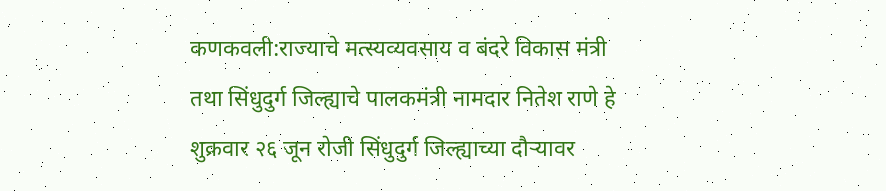कणकवली:राज्याचे मत्स्यव्यवसाय व बंदरे विकास मंत्री तथा सिंधुदुर्ग जिल्ह्याचे पालकमंत्री नामदार नितेश राणे हे शुक्रवार २६ जून रोजी सिंधुदुर्ग जिल्ह्याच्या दौऱ्यावर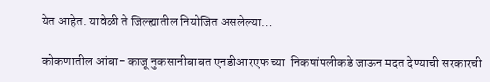येत आहेत. यावेळी ते जिल्ह्यातील नियोजित असलेल्या…

कोकणातील आंबा- काजू नुकसानीबाबत एनडीआरएफ च्या  निकषांपलीकडे जाऊन मदत देण्याची सरकारची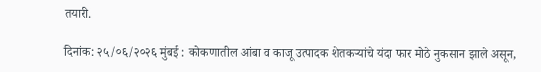तयारी.

दिनांक: २५/०६/२०२६ मुंबई : कोकणातील आंबा व काजू उत्पादक शेतकऱ्यांचे यंदा फार मोठे नुकसान झाले असून,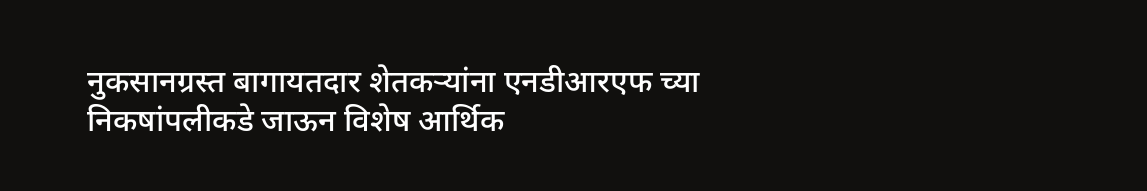नुकसानग्रस्त बागायतदार शेतकऱ्यांना एनडीआरएफ च्या निकषांपलीकडे जाऊन विशेष आर्थिक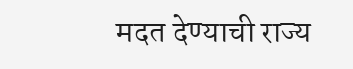मदत देण्याची राज्य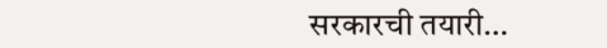सरकारची तयारी…